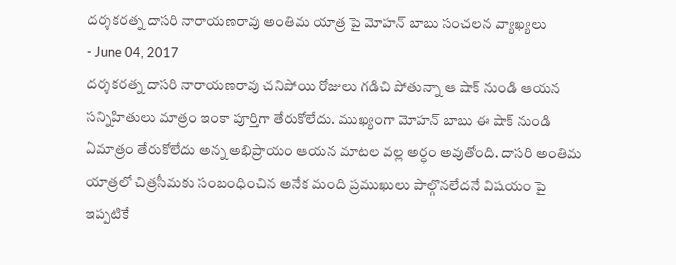దర్శకరత్న దాసరి నారాయణరావు అంతిమ యాత్ర పై మోహన్ బాబు సంచలన వ్యాఖ్యలు
- June 04, 2017
దర్శకరత్న దాసరి నారాయణరావు చనిపోయి రోజులు గడిచి పోతున్నా ఆ షాక్ నుండి ఆయన సన్నిహితులు మాత్రం ఇంకా పూర్తిగా తేరుకోలేదు. ముఖ్యంగా మోహన్ బాబు ఈ షాక్ నుండి ఏమాత్రం తేరుకోలేదు అన్న అభిప్రాయం ఆయన మాటల వల్ల అర్ధం అవుతోంది. దాసరి అంతిమ యాత్రలో చిత్రసీమకు సంబంధించిన అనేక మంది ప్రముఖులు పాల్గొనలేదనే విషయం పై ఇప్పటికే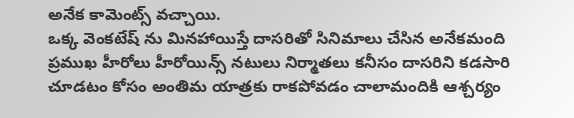అనేక కామెంట్స్ వచ్చాయి.
ఒక్క వెంకటేష్ ను మినహాయిస్తే దాసరితో సినిమాలు చేసిన అనేకమంది ప్రముఖ హీరోలు హీరోయిన్స్ నటులు నిర్మాతలు కనీసం దాసరిని కడసారి చూడటం కోసం అంతిమ యాత్రకు రాకపోవడం చాలామందికి ఆశ్చర్యం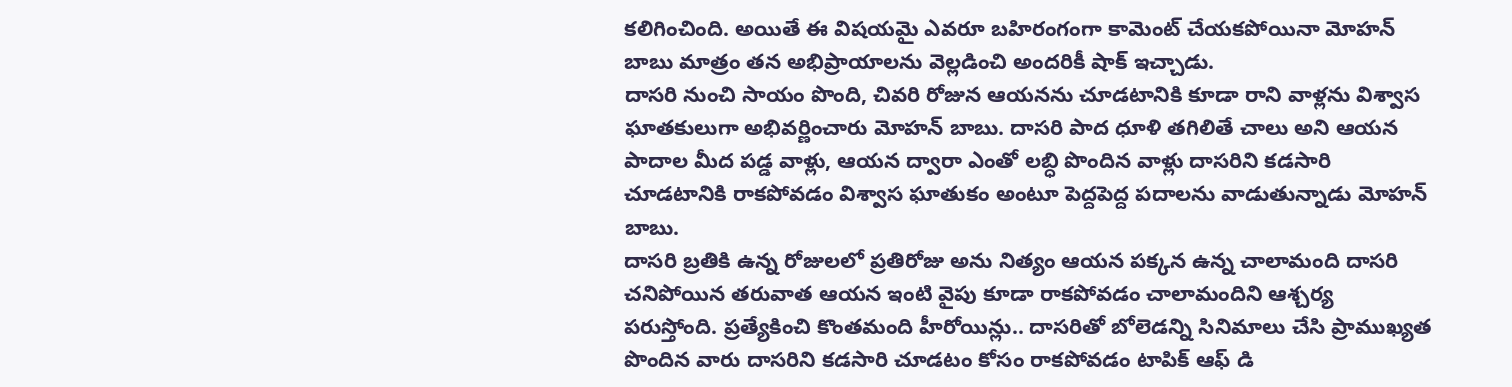కలిగించింది. అయితే ఈ విషయమై ఎవరూ బహిరంగంగా కామెంట్ చేయకపోయినా మోహన్ బాబు మాత్రం తన అభిప్రాయాలను వెల్లడించి అందరికీ షాక్ ఇచ్చాడు.
దాసరి నుంచి సాయం పొంది, చివరి రోజున ఆయనను చూడటానికి కూడా రాని వాళ్లను విశ్వాస ఘాతకులుగా అభివర్ణించారు మోహన్ బాబు. దాసరి పాద ధూళి తగిలితే చాలు అని ఆయన పాదాల మీద పడ్డ వాళ్లు, ఆయన ద్వారా ఎంతో లబ్ధి పొందిన వాళ్లు దాసరిని కడసారి చూడటానికి రాకపోవడం విశ్వాస ఘాతుకం అంటూ పెద్దపెద్ద పదాలను వాడుతున్నాడు మోహన్ బాబు.
దాసరి బ్రతికి ఉన్న రోజులలో ప్రతిరోజు అను నిత్యం ఆయన పక్కన ఉన్న చాలామంది దాసరి చనిపోయిన తరువాత ఆయన ఇంటి వైపు కూడా రాకపోవడం చాలామందిని ఆశ్చర్య పరుస్తోంది. ప్రత్యేకించి కొంతమంది హీరోయిన్లు.. దాసరితో బోలెడన్ని సినిమాలు చేసి ప్రాముఖ్యత పొందిన వారు దాసరిని కడసారి చూడటం కోసం రాకపోవడం టాపిక్ ఆఫ్ డి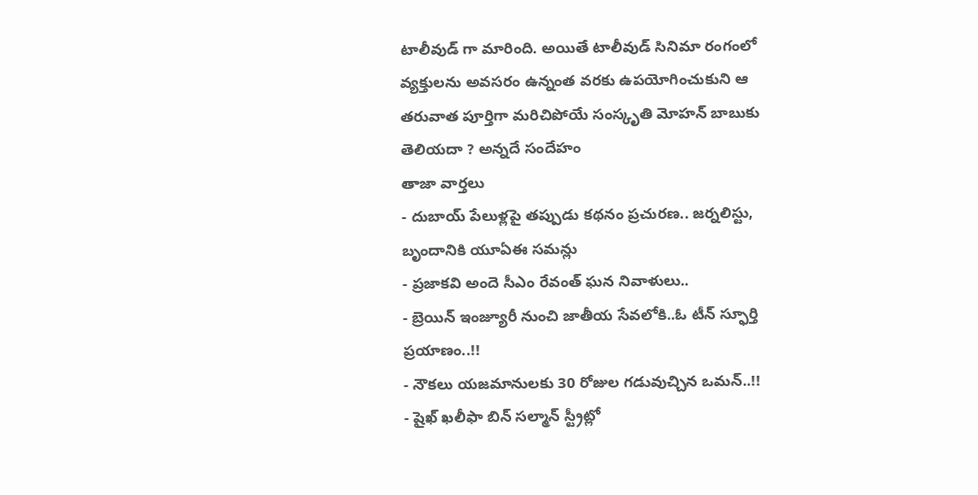టాలీవుడ్ గా మారింది. అయితే టాలీవుడ్ సినిమా రంగంలో వ్యక్తులను అవసరం ఉన్నంత వరకు ఉపయోగించుకుని ఆ తరువాత పూర్తిగా మరిచిపోయే సంస్కృతి మోహన్ బాబుకు తెలియదా ? అన్నదే సందేహం
తాజా వార్తలు
- దుబాయ్ పేలుళ్లపై తప్పుడు కథనం ప్రచురణ.. జర్నలిస్టు, బృందానికి యూఏఈ సమన్లు
- ప్రజాకవి అందె సీఎం రేవంత్ ఘన నివాళులు..
- బ్రెయిన్ ఇంజ్యూరీ నుంచి జాతీయ సేవలోకి..ఓ టీన్ స్ఫూర్తి ప్రయాణం..!!
- నౌకలు యజమానులకు 30 రోజుల గడువుచ్చిన ఒమన్..!!
- షైఖ్ ఖలీఫా బిన్ సల్మాన్ స్ట్రీట్లో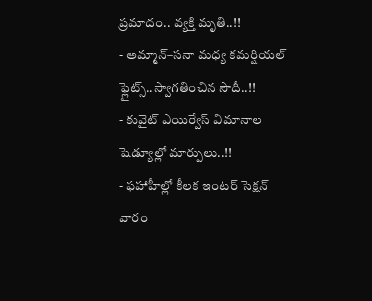ప్రమాదం.. వ్యక్తి మృతి..!!
- అమ్మాన్–సనా మధ్య కమర్షియల్ ఫ్లైట్స్..స్వాగతించిన సౌదీ..!!
- కువైట్ ఎయిర్వేస్ విమానాల షెడ్యూల్లో మార్పులు..!!
- ఫహాహీల్లో కీలక ఇంటర్ సెక్షన్ వారం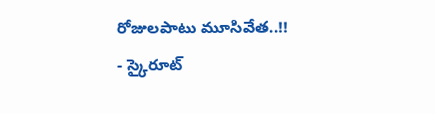రోజులపాటు మూసివేత..!!
- స్కైరూట్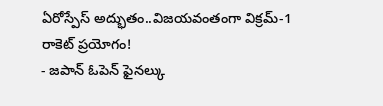ఏరోస్పేస్ అద్భుతం..విజయవంతంగా విక్రమ్-1 రాకెట్ ప్రయోగం!
- జపాన్ ఓపెన్ ఫైనల్కు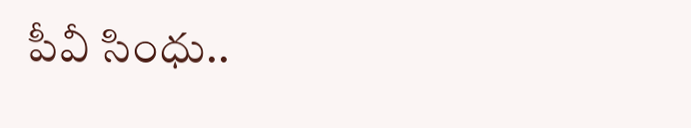పీవీ సింధు..